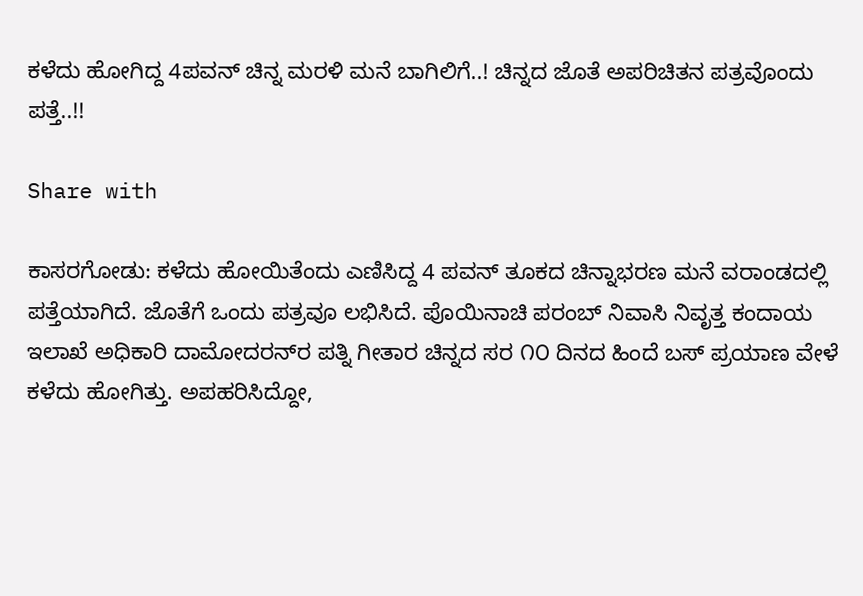ಕಳೆದು ಹೋಗಿದ್ದ 4ಪವನ್ ಚಿನ್ನ ಮರಳಿ ಮನೆ ಬಾಗಿಲಿಗೆ..! ಚಿನ್ನದ ಜೊತೆ ಅಪರಿಚಿತನ ಪತ್ರವೊಂದು ಪತ್ತೆ..!!

Share with

ಕಾಸರಗೋಡು: ಕಳೆದು ಹೋಯಿತೆಂದು ಎಣಿಸಿದ್ದ 4 ಪವನ್‌ ತೂಕದ ಚಿನ್ನಾಭರಣ ಮನೆ ವರಾಂಡದಲ್ಲಿ ಪತ್ತೆಯಾಗಿದೆ. ಜೊತೆಗೆ ಒಂದು ಪತ್ರವೂ ಲಭಿಸಿದೆ. ಪೊಯಿನಾಚಿ ಪರಂಬ್ ನಿವಾಸಿ ನಿವೃತ್ತ ಕಂದಾಯ ಇಲಾಖೆ ಅಧಿಕಾರಿ ದಾಮೋದರನ್‌ರ ಪತ್ನಿ ಗೀತಾರ ಚಿನ್ನದ ಸರ ೧೦ ದಿನದ ಹಿಂದೆ ಬಸ್ ಪ್ರಯಾಣ ವೇಳೆ ಕಳೆದು ಹೋಗಿತ್ತು. ಅಪಹರಿಸಿದ್ದೋ,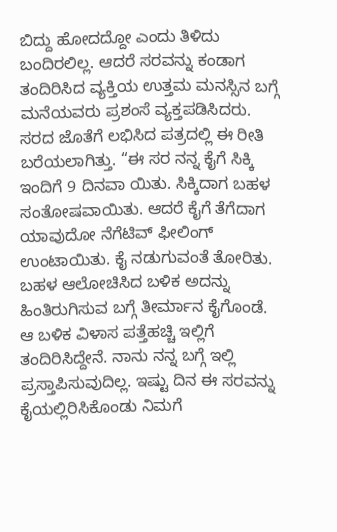ಬಿದ್ದು ಹೋದದ್ದೋ ಎಂದು ತಿಳಿದು ಬಂದಿರಲಿಲ್ಲ. ಆದರೆ ಸರವನ್ನು ಕಂಡಾಗ ತಂದಿರಿಸಿದ ವ್ಯಕ್ತಿಯ ಉತ್ತಮ ಮನಸ್ಸಿನ ಬಗ್ಗೆ ಮನೆಯವರು ಪ್ರಶಂಸೆ ವ್ಯಕ್ತಪಡಿಸಿದರು. ಸರದ ಜೊತೆಗೆ ಲಭಿಸಿದ ಪತ್ರದಲ್ಲಿ ಈ ರೀತಿ ಬರೆಯಲಾಗಿತ್ತು. “ಈ ಸರ ನನ್ನ ಕೈಗೆ ಸಿಕ್ಕಿ ಇಂದಿಗೆ 9 ದಿನವಾ ಯಿತು. ಸಿಕ್ಕಿದಾಗ ಬಹಳ ಸಂತೋಷವಾಯಿತು. ಆದರೆ ಕೈಗೆ ತೆಗೆದಾಗ ಯಾವುದೋ ನೆಗೆಟಿವ್ ಫೀಲಿಂಗ್ ಉಂಟಾಯಿತು. ಕೈ ನಡುಗುವಂತೆ ತೋರಿತು. ಬಹಳ ಆಲೋಚಿಸಿದ ಬಳಿಕ ಅದನ್ನು ಹಿಂತಿರುಗಿಸುವ ಬಗ್ಗೆ ತೀರ್ಮಾನ ಕೈಗೊಂಡೆ. ಆ ಬಳಿಕ ವಿಳಾಸ ಪತ್ತೆಹಚ್ಚಿ ಇಲ್ಲಿಗೆ ತಂದಿರಿಸಿದ್ದೇನೆ. ನಾನು ನನ್ನ ಬಗ್ಗೆ ಇಲ್ಲಿ ಪ್ರಸ್ತಾಪಿಸುವುದಿಲ್ಲ. ಇಷ್ಟು ದಿನ ಈ ಸರವನ್ನು ಕೈಯಲ್ಲಿರಿಸಿಕೊಂಡು ನಿಮಗೆ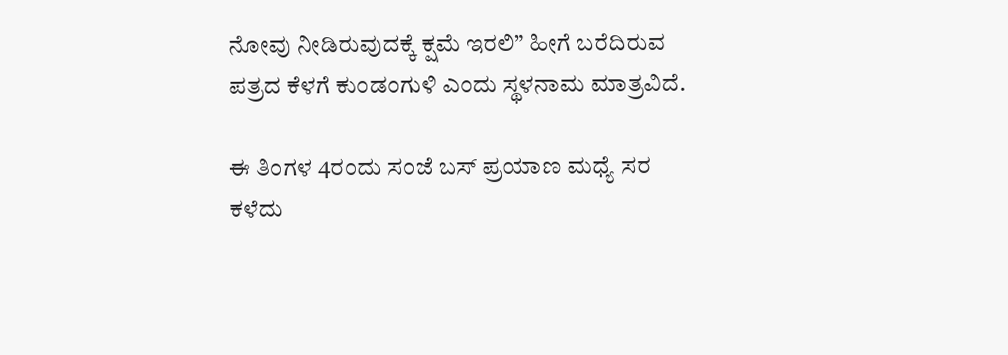ನೋವು ನೀಡಿರುವುದಕ್ಕೆ ಕ್ಷಮೆ ಇರಲಿ” ಹೀಗೆ ಬರೆದಿರುವ ಪತ್ರದ ಕೆಳಗೆ ಕುಂಡಂಗುಳಿ ಎಂದು ಸ್ಥಳನಾಮ ಮಾತ್ರವಿದೆ.

ಈ ತಿಂಗಳ 4ರಂದು ಸಂಜೆ ಬಸ್ ಪ್ರಯಾಣ ಮಧ್ಯೆ ಸರ ಕಳೆದು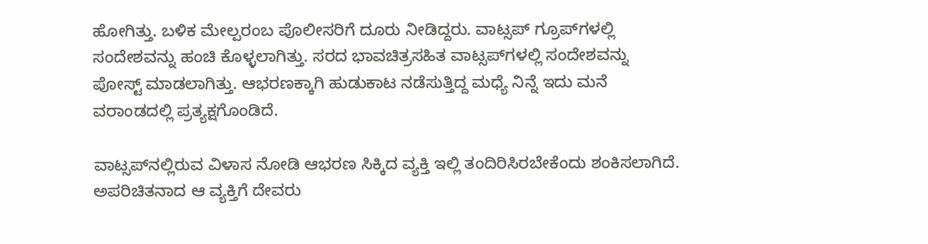ಹೋಗಿತ್ತು. ಬಳಿಕ ಮೇಲ್ಪರಂಬ ಪೊಲೀಸರಿಗೆ ದೂರು ನೀಡಿದ್ದರು. ವಾಟ್ಸಪ್‌ ಗ್ರೂಪ್‌ಗಳಲ್ಲಿ ಸಂದೇಶವನ್ನು ಹಂಚಿ ಕೊಳ್ಳಲಾಗಿತ್ತು. ಸರದ ಭಾವಚಿತ್ರಸಹಿತ ವಾಟ್ಸಪ್‌ಗಳಲ್ಲಿ ಸಂದೇಶವನ್ನು ಪೋಸ್ಟ್ ಮಾಡಲಾಗಿತ್ತು. ಆಭರಣಕ್ಕಾಗಿ ಹುಡುಕಾಟ ನಡೆಸುತ್ತಿದ್ದ ಮಧ್ಯೆ ನಿನ್ನೆ ಇದು ಮನೆ ವರಾಂಡದಲ್ಲಿ ಪ್ರತ್ಯಕ್ಷಗೊಂಡಿದೆ.

ವಾಟ್ಸಪ್‌ನಲ್ಲಿರುವ ವಿಳಾಸ ನೋಡಿ ಆಭರಣ ಸಿಕ್ಕಿದ ವ್ಯಕ್ತಿ ಇಲ್ಲಿ ತಂದಿರಿಸಿರಬೇಕೆಂದು ಶಂಕಿಸಲಾಗಿದೆ. ಅಪರಿಚಿತನಾದ ಆ ವ್ಯಕ್ತಿಗೆ ದೇವರು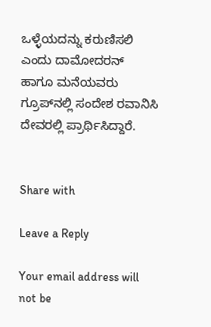ಒಳ್ಳೆಯದನ್ನು ಕರುಣಿಸಲಿ ಎಂದು ದಾಮೋದರನ್ ಹಾಗೂ ಮನೆಯವರು ಗ್ರೂಪ್‌ನಲ್ಲಿ ಸಂದೇಶ ರವಾನಿಸಿ ದೇವರಲ್ಲಿ ಪ್ರಾರ್ಥಿಸಿದ್ದಾರೆ.


Share with

Leave a Reply

Your email address will not be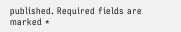published. Required fields are marked *